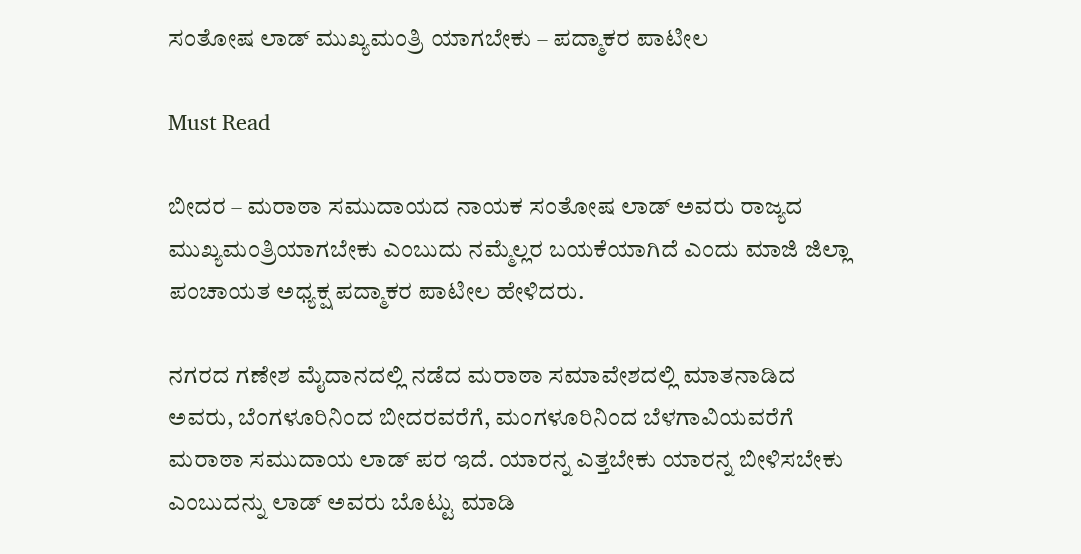ಸಂತೋಷ ಲಾಡ್ ಮುಖ್ಯಮಂತ್ರಿ ಯಾಗಬೇಕು – ಪದ್ಮಾಕರ ಪಾಟೀಲ

Must Read

ಬೀದರ – ಮರಾಠಾ ಸಮುದಾಯದ ನಾಯಕ ಸಂತೋಷ ಲಾಡ್ ಅವರು ರಾಜ್ಯದ ಮುಖ್ಯಮಂತ್ರಿಯಾಗಬೇಕು ಎಂಬುದು ನಮ್ಮೆಲ್ಲರ ಬಯಕೆಯಾಗಿದೆ ಎಂದು ಮಾಜಿ ಜಿಲ್ಲಾ ಪಂಚಾಯತ ಅಧ್ಯಕ್ಷ ಪದ್ಮಾಕರ ಪಾಟೀಲ ಹೇಳಿದರು.

ನಗರದ ಗಣೇಶ ಮೈದಾನದಲ್ಲಿ ನಡೆದ ಮರಾಠಾ ಸಮಾವೇಶದಲ್ಲಿ ಮಾತನಾಡಿದ ಅವರು, ಬೆಂಗಳೂರಿನಿಂದ ಬೀದರವರೆಗೆ, ಮಂಗಳೂರಿನಿಂದ ಬೆಳಗಾವಿಯವರೆಗೆ ಮರಾಠಾ ಸಮುದಾಯ ಲಾಡ್ ಪರ ಇದೆ. ಯಾರನ್ನ ಎತ್ತಬೇಕು ಯಾರನ್ನ ಬೀಳಿಸಬೇಕು ಎಂಬುದನ್ನು ಲಾಡ್ ಅವರು ಬೊಟ್ಟು ಮಾಡಿ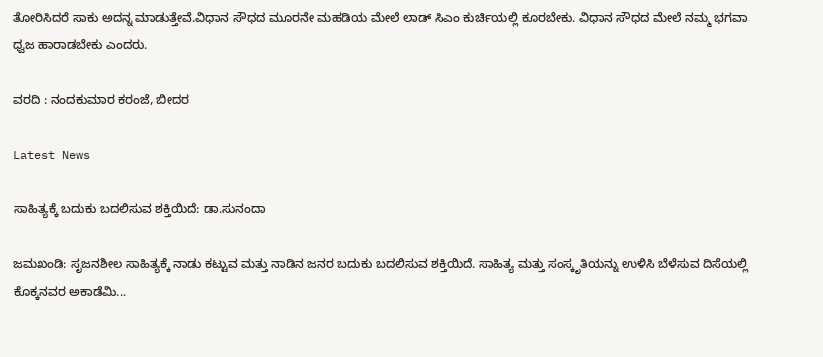ತೋರಿಸಿದರೆ ಸಾಕು ಅದನ್ನ ಮಾಡುತ್ತೇವೆ.ವಿಧಾನ ಸೌಧದ ಮೂರನೇ ಮಹಡಿಯ ಮೇಲೆ ಲಾಡ್ ಸಿಎಂ ಕುರ್ಚಿಯಲ್ಲಿ ಕೂರಬೇಕು. ವಿಧಾನ ಸೌಧದ ಮೇಲೆ ನಮ್ಮ ಭಗವಾ ಧ್ವಜ ಹಾರಾಡಬೇಕು ಎಂದರು.

ವರದಿ : ನಂದಕುಮಾರ ಕರಂಜೆ, ಬೀದರ

Latest News

ಸಾಹಿತ್ಯಕ್ಕೆ ಬದುಕು ಬದಲಿಸುವ ಶಕ್ತಿಯಿದೆ: ಡಾ.ಸುನಂದಾ

ಜಮಖಂಡಿ: ಸೃಜನಶೀಲ ಸಾಹಿತ್ಯಕ್ಕೆ ನಾಡು ಕಟ್ಟುವ ಮತ್ತು ನಾಡಿನ ಜನರ ಬದುಕು ಬದಲಿಸುವ ಶಕ್ತಿಯಿದೆ. ಸಾಹಿತ್ಯ ಮತ್ತು ಸಂಸ್ಕೃತಿಯನ್ನು ಉಳಿಸಿ ಬೆಳೆಸುವ ದಿಸೆಯಲ್ಲಿ ಕೊಕ್ಕನವರ ಅಕಾಡೆಮಿ...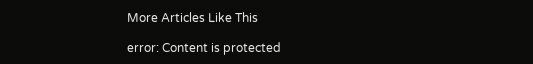More Articles Like This

error: Content is protected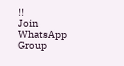!!
Join WhatsApp Group